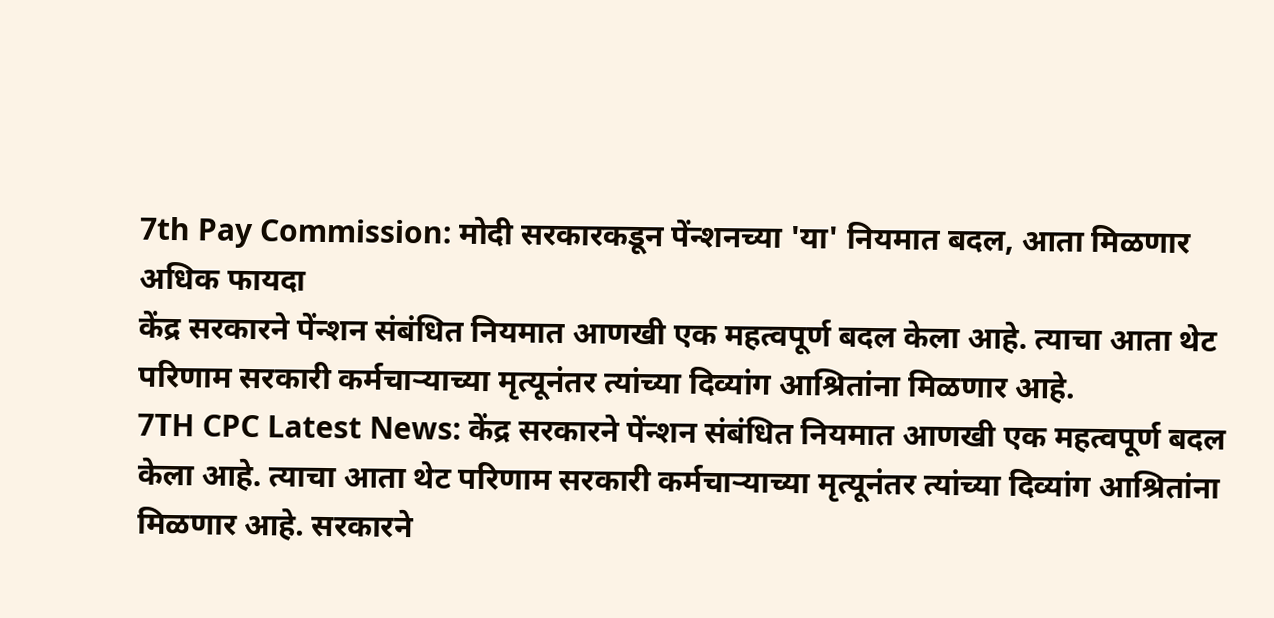7th Pay Commission: मोदी सरकारकडून पेंन्शनच्या 'या' नियमात बदल, आता मिळणार अधिक फायदा
केंद्र सरकारने पेंन्शन संबंधित नियमात आणखी एक महत्वपूर्ण बदल केला आहे. त्याचा आता थेट परिणाम सरकारी कर्मचाऱ्याच्या मृत्यूनंतर त्यांच्या दिव्यांग आश्रितांना मिळणार आहे.
7TH CPC Latest News: केंद्र सरकारने पेंन्शन संबंधित नियमात आणखी एक महत्वपूर्ण बदल केला आहे. त्याचा आता थेट परिणाम सरकारी कर्मचाऱ्याच्या मृत्यूनंतर त्यांच्या दिव्यांग आश्रितांना मिळणार आहे. सरकारने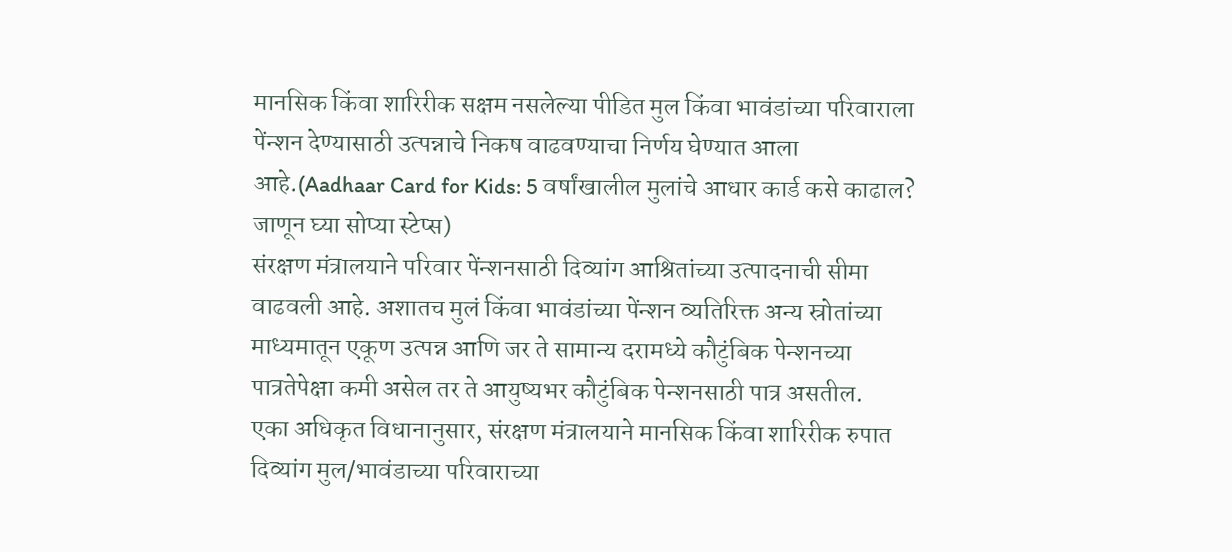मानसिक किंवा शारिरीक सक्षम नसलेल्या पीडित मुल किंवा भावंडांच्या परिवाराला पेंन्शन देण्यासाठी उत्पन्नाचे निकष वाढवण्याचा निर्णय घेण्यात आला आहे.(Aadhaar Card for Kids: 5 वर्षांखालील मुलांचे आधार कार्ड कसे काढाल? जाणून घ्या सोप्या स्टेप्स)
संरक्षण मंत्रालयाने परिवार पेंन्शनसाठी दिव्यांग आश्रितांच्या उत्पादनाची सीमा वाढवली आहे. अशातच मुलं किंवा भावंडांच्या पेंन्शन व्यतिरिक्त अन्य स्रोतांच्या माध्यमातून एकूण उत्पन्न आणि जर ते सामान्य दरामध्ये कौटुंबिक पेन्शनच्या पात्रतेपेक्षा कमी असेल तर ते आयुष्यभर कौटुंबिक पेन्शनसाठी पात्र असतील.
एका अधिकृत विधानानुसार, संरक्षण मंत्रालयाने मानसिक किंवा शारिरीक रुपात दिव्यांग मुल/भावंडाच्या परिवाराच्या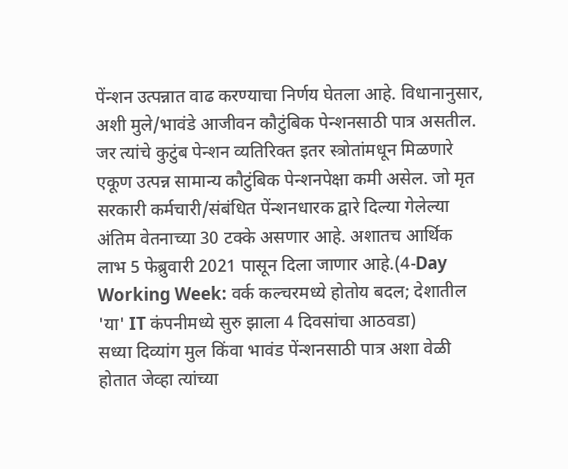पेंन्शन उत्पन्नात वाढ करण्याचा निर्णय घेतला आहे. विधानानुसार, अशी मुले/भावंडे आजीवन कौटुंबिक पेन्शनसाठी पात्र असतील. जर त्यांचे कुटुंब पेन्शन व्यतिरिक्त इतर स्त्रोतांमधून मिळणारे एकूण उत्पन्न सामान्य कौटुंबिक पेन्शनपेक्षा कमी असेल. जो मृत सरकारी कर्मचारी/संबंधित पेंन्शनधारक द्वारे दिल्या गेलेल्या अंतिम वेतनाच्या 30 टक्के असणार आहे. अशातच आर्थिक लाभ 5 फेब्रुवारी 2021 पासून दिला जाणार आहे.(4-Day Working Week: वर्क कल्चरमध्ये होतोय बदल; देशातील 'या' IT कंपनीमध्ये सुरु झाला 4 दिवसांचा आठवडा)
सध्या दिव्यांग मुल किंवा भावंड पेंन्शनसाठी पात्र अशा वेळी होतात जेव्हा त्यांच्या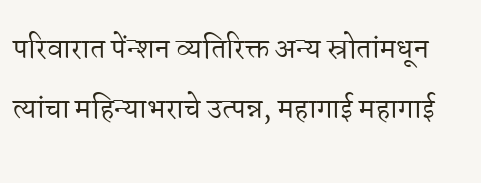परिवारात पेंन्शन व्यतिरिक्त अन्य स्रोतांमधून त्यांचा महिन्याभराचे उत्पन्न, महागाई महागाई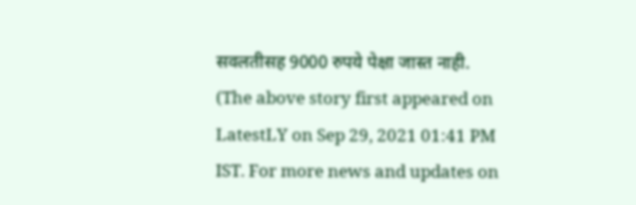सवलतीसह 9000 रुपये पेक्षा जास्त नाही.
(The above story first appeared on LatestLY on Sep 29, 2021 01:41 PM IST. For more news and updates on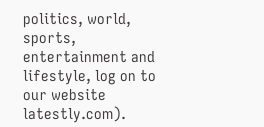politics, world, sports, entertainment and lifestyle, log on to our website latestly.com).